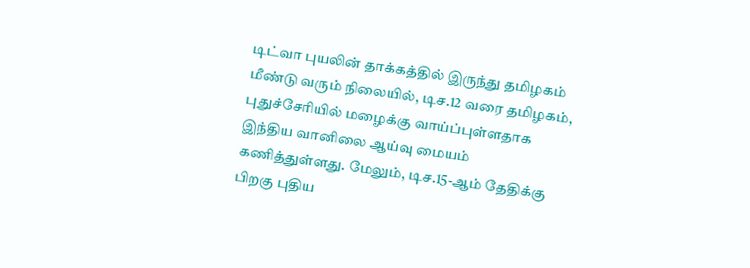டிட்வா புயலின் தாக்கத்தில் இருந்து தமிழகம் மீண்டு வரும் நிலையில், டிச.12 வரை தமிழகம், புதுச்சேரியில் மழைக்கு வாய்ப்புள்ளதாக இந்திய வானிலை ஆய்வு மையம் கணித்துள்ளது. மேலும், டிச.15-ஆம் தேதிக்கு பிறகு புதிய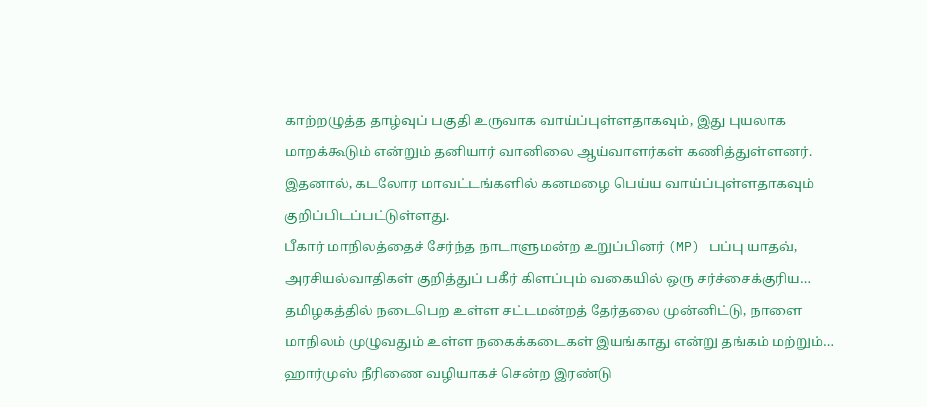காற்றழுத்த தாழ்வுப் பகுதி உருவாக வாய்ப்புள்ளதாகவும், இது புயலாக மாறக்கூடும் என்றும் தனியார் வானிலை ஆய்வாளர்கள் கணித்துள்ளனர். இதனால், கடலோர மாவட்டங்களில் கனமழை பெய்ய வாய்ப்புள்ளதாகவும் குறிப்பிடப்பட்டுள்ளது.
பீகார் மாநிலத்தைச் சேர்ந்த நாடாளுமன்ற உறுப்பினர் (MP) பப்பு யாதவ், அரசியல்வாதிகள் குறித்துப் பகீர் கிளப்பும் வகையில் ஒரு சர்ச்சைக்குரிய…
தமிழகத்தில் நடைபெற உள்ள சட்டமன்றத் தேர்தலை முன்னிட்டு, நாளை மாநிலம் முழுவதும் உள்ள நகைக்கடைகள் இயங்காது என்று தங்கம் மற்றும்…
ஹார்முஸ் நீரிணை வழியாகச் சென்ற இரண்டு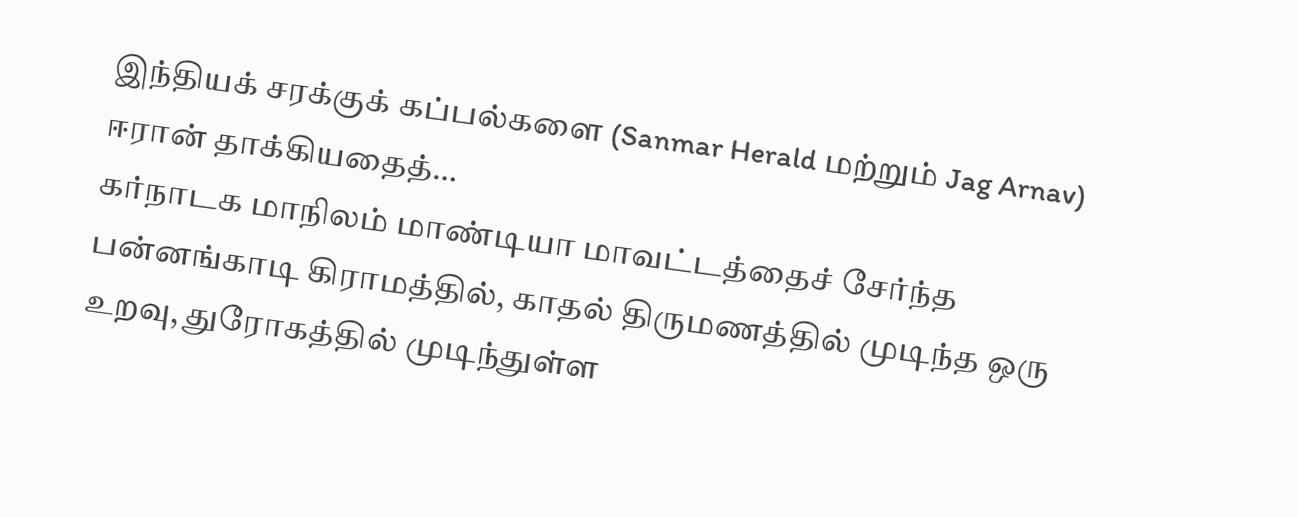இந்தியக் சரக்குக் கப்பல்களை (Sanmar Herald மற்றும் Jag Arnav) ஈரான் தாக்கியதைத்…
கர்நாடக மாநிலம் மாண்டியா மாவட்டத்தைச் சேர்ந்த பன்னங்காடி கிராமத்தில், காதல் திருமணத்தில் முடிந்த ஒரு உறவு, துரோகத்தில் முடிந்துள்ள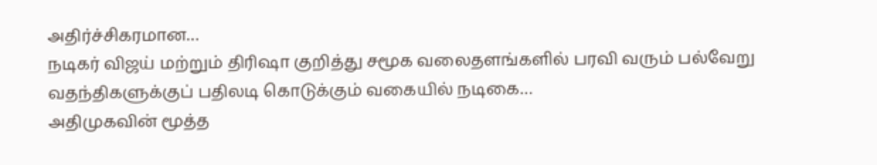அதிர்ச்சிகரமான…
நடிகர் விஜய் மற்றும் திரிஷா குறித்து சமூக வலைதளங்களில் பரவி வரும் பல்வேறு வதந்திகளுக்குப் பதிலடி கொடுக்கும் வகையில் நடிகை…
அதிமுகவின் மூத்த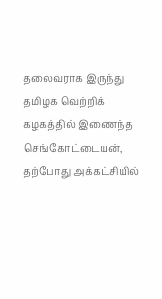தலைவராக இருந்து தமிழக வெற்றிக் கழகத்தில் இணைந்த செங்கோட்டையன், தற்போது அக்கட்சியில்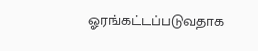ஓரங்கட்டப்படுவதாக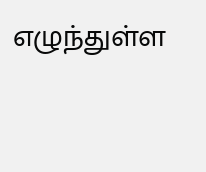எழுந்துள்ள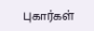புகார்கள்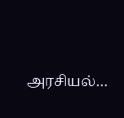அரசியல்…